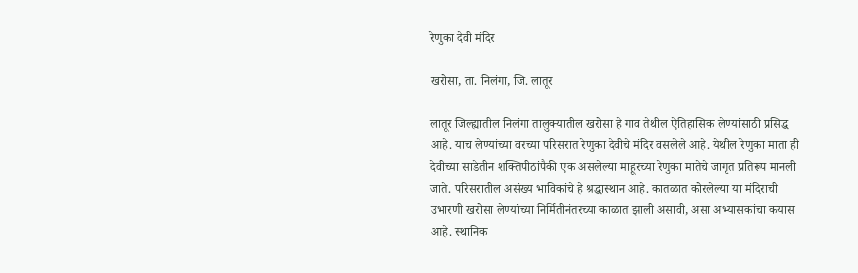रेणुका देवी मंदिर

खरोसा, ता. निलंगा, जि. लातूर

लातूर जिल्ह्यातील निलंगा तालुक्यातील खरोसा हे गाव तेथील ऐतिहासिक लेण्यांसाठी प्रसिद्ध आहे. याच लेण्यांच्या वरच्या परिसरात रेणुका देवीचे मंदिर वसलेले आहे. येथील रेणुका माता ही देवीच्या साडेतीन शक्तिपीठांपैकी एक असलेल्या माहूरच्या रेणुका मातेचे जागृत प्रतिरूप मानली जाते. परिसरातील असंख्य भाविकांचे हे श्रद्धास्थान आहे. कातळात कोरलेल्या या मंदिराची उभारणी खरोसा लेण्यांच्या निर्मितीनंतरच्या काळात झाली असावी, असा अभ्यासकांचा कयास आहे. स्थानिक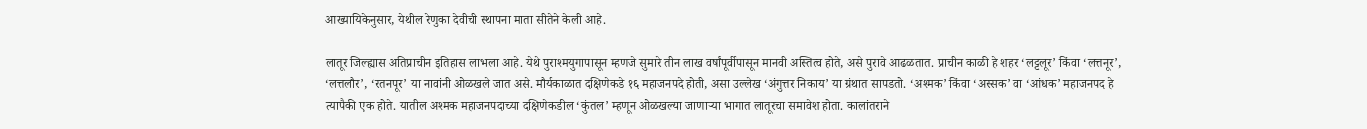आख्यायिकेनुसार, येथील रेणुका देवीची स्थापना माता सीतेने केली आहे.

लातूर जिल्ह्यास अतिप्राचीन इतिहास लाभला आहे. येथे पुराश्मयुगापासून म्हणजे सुमारे तीन लाख वर्षांपूर्वीपासून मानवी अस्तित्व होते, असे पुरावे आढळतात. प्राचीन काळी हे शहर ‘लट्टलूर’ किंवा ‘लत्तनूर’, ‘लत्तलौर’, ‘रतनपूर’ या नावांनी ओळखले जात असे. मौर्यकाळात दक्षिणेकडे १६ महाजनपदे होती, असा उल्लेख ‘अंगुत्तर निकाय’ या ग्रंथात सापडतो. ‘अश्मक’ किंवा ‘अस्सक’ वा ‘आंधक’ महाजनपद हे त्यापैकी एक होते. यातील अश्मक महाजनपदाच्या दक्षिणेकडील ‘कुंतल’ म्हणून ओळखल्या जाणाऱ्या भागात लातूरचा समावेश होता. कालांतराने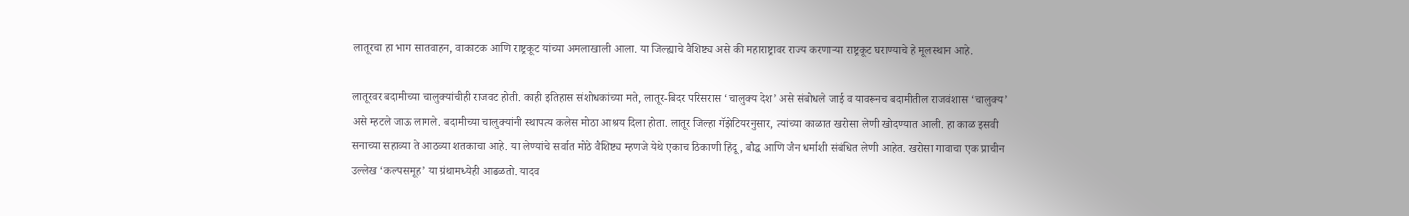लातूरचा हा भाग सातवाहन, वाकाटक आणि राष्ट्रकूट यांच्या अमलाखाली आला. या जिल्ह्याचे वैशिष्ट्य असे की महाराष्ट्रावर राज्य करणाऱ्या राष्ट्रकूट घराण्याचे हे मूलस्थान आहे.

लातूरवर बदामीच्या चालुक्यांचीही राजवट होती. काही इतिहास संशोधकांच्या मते, लातूर-बिदर परिसरास ‘चालुक्य देश’ असे संबोधले जाई व यावरूनच बदामीतील राजवंशास ‘चालुक्य’ असे म्हटले जाऊ लागले. बदामीच्या चालुक्यांनी स्थापत्य कलेस मोठा आश्रय दिला होता. लातूर जिल्हा गॅझेटियरनुसार, त्यांच्या काळात खरोसा लेणी खोदण्यात आली. हा काळ इसवी सनाच्या सहाव्या ते आठव्या शतकाचा आहे. या लेण्यांचे सर्वात मोठे वैशिष्ट्य म्हणजे येथे एकाच ठिकाणी हिंदू, बौद्ध आणि जैन धर्माशी संबंधित लेणी आहेत. खरोसा गावाचा एक प्राचीन उल्लेख ‘कल्पसमूह’ या ग्रंथामध्येही आढळतो. यादव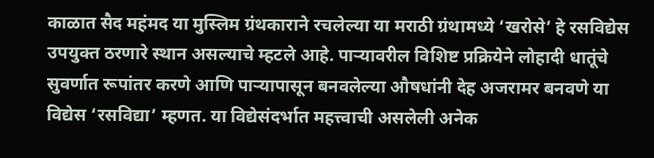काळात सैद महंमद या मुस्लिम ग्रंथकाराने रचलेल्या या मराठी ग्रंथामध्ये ‘खरोसे’ हे रसविद्येस उपयुक्त ठरणारे स्थान असल्याचे म्हटले आहे. पाऱ्यावरील विशिष्ट प्रक्रियेने लोहादी धातूंचे सुवर्णात रूपांतर करणे आणि पाऱ्यापासून बनवलेल्या औषधांनी देह अजरामर बनवणे या विद्येस ‘रसविद्या’ म्हणत. या विद्येसंदर्भात महत्त्वाची असलेली अनेक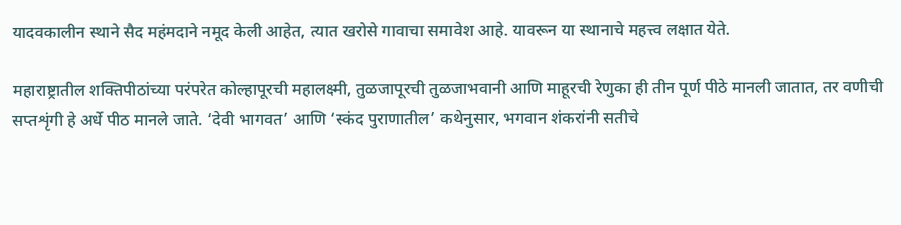यादवकालीन स्थाने सैद महंमदाने नमूद केली आहेत, त्यात खरोसे गावाचा समावेश आहे. यावरून या स्थानाचे महत्त्व लक्षात येते.

महाराष्ट्रातील शक्तिपीठांच्या परंपरेत कोल्हापूरची महालक्ष्मी, तुळजापूरची तुळजाभवानी आणि माहूरची रेणुका ही तीन पूर्ण पीठे मानली जातात, तर वणीची सप्तशृंगी हे अर्धे पीठ मानले जाते. ‘देवी भागवत’ आणि ‘स्कंद पुराणातील’ कथेनुसार, भगवान शंकरांनी सतीचे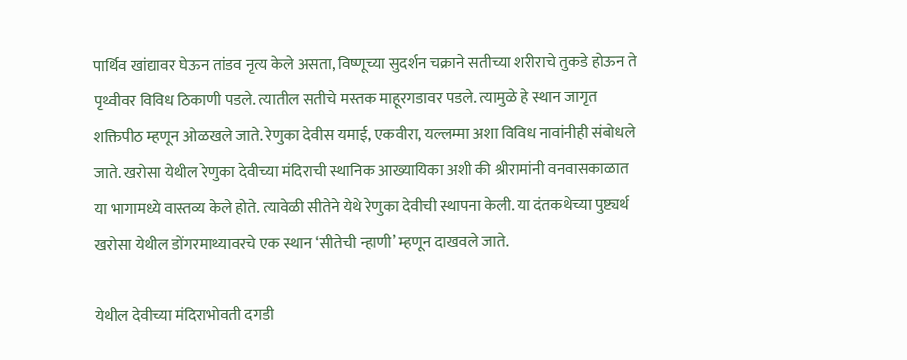पार्थिव खांद्यावर घेऊन तांडव नृत्य केले असता, विष्णूच्या सुदर्शन चक्राने सतीच्या शरीराचे तुकडे होऊन ते पृथ्वीवर विविध ठिकाणी पडले. त्यातील सतीचे मस्तक माहूरगडावर पडले. त्यामुळे हे स्थान जागृत शक्तिपीठ म्हणून ओळखले जाते. रेणुका देवीस यमाई, एकवीरा, यल्लम्मा अशा विविध नावांनीही संबोधले जाते. खरोसा येथील रेणुका देवीच्या मंदिराची स्थानिक आख्यायिका अशी की श्रीरामांनी वनवासकाळात या भागामध्ये वास्तव्य केले होते. त्यावेळी सीतेने येथे रेणुका देवीची स्थापना केली. या दंतकथेच्या पुष्ट्यर्थ खरोसा येथील डोंगरमाथ्यावरचे एक स्थान ‘सीतेची न्हाणी’ म्हणून दाखवले जाते.

येथील देवीच्या मंदिराभोवती दगडी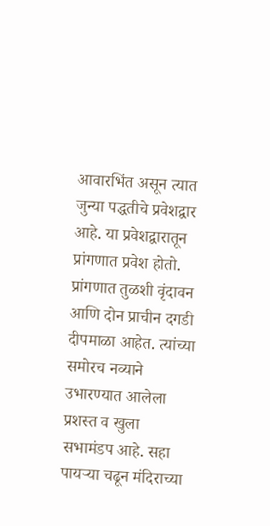आवारभिंत असून त्यात जुन्या पद्धतीचे प्रवेशद्वार आहे. या प्रवेशद्वारातून प्रांगणात प्रवेश होतो. प्रांगणात तुळशी वृंदावन आणि दोन प्राचीन दगडी दीपमाळा आहेत. त्यांच्या समोरच नव्याने उभारण्यात आलेला प्रशस्त व खुला सभामंडप आहे. सहा पायऱ्या चढून मंदिराच्या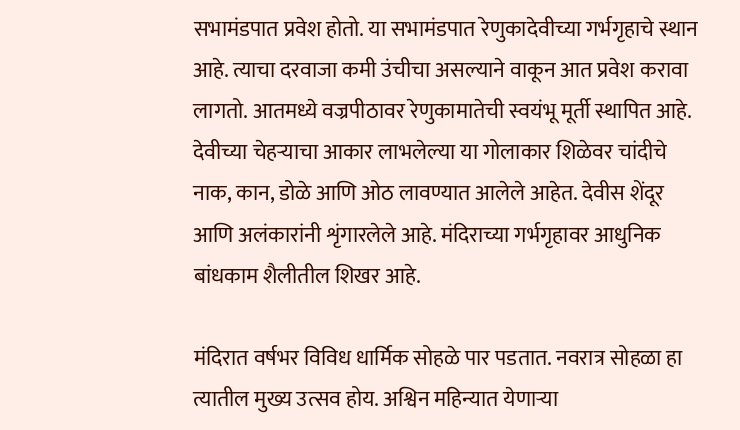सभामंडपात प्रवेश होतो. या सभामंडपात रेणुकादेवीच्या गर्भगृहाचे स्थान आहे. त्याचा दरवाजा कमी उंचीचा असल्याने वाकून आत प्रवेश करावा लागतो. आतमध्ये वज्रपीठावर रेणुकामातेची स्वयंभू मूर्ती स्थापित आहे. देवीच्या चेहऱ्याचा आकार लाभलेल्या या गोलाकार शिळेवर चांदीचे नाक, कान, डोळे आणि ओठ लावण्यात आलेले आहेत. देवीस शेंदूर आणि अलंकारांनी शृंगारलेले आहे. मंदिराच्या गर्भगृहावर आधुनिक बांधकाम शैलीतील शिखर आहे.

मंदिरात वर्षभर विविध धार्मिक सोहळे पार पडतात. नवरात्र सोहळा हा त्यातील मुख्य उत्सव होय. अश्विन महिन्यात येणाऱ्या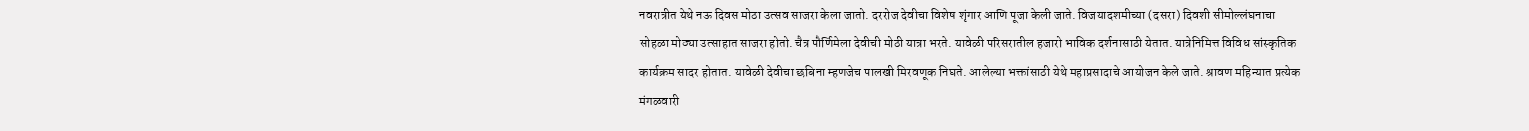नवरात्रीत येथे नऊ दिवस मोठा उत्सव साजरा केला जातो. दररोज देवीचा विशेष शृंगार आणि पूजा केली जाते. विजयादशमीच्या (दसरा) दिवशी सीमोल्लंघनाचा सोहळा मोठ्या उत्साहात साजरा होतो. चैत्र पौर्णिमेला देवीची मोठी यात्रा भरते. यावेळी परिसरातील हजारो भाविक दर्शनासाठी येतात. यात्रेनिमित्त विविध सांस्कृतिक कार्यक्रम सादर होतात. यावेळी देवीचा छबिना म्हणजेच पालखी मिरवणूक निघते. आलेल्या भक्तांसाठी येथे महाप्रसादाचे आयोजन केले जाते. श्रावण महिन्यात प्रत्येक मंगळवारी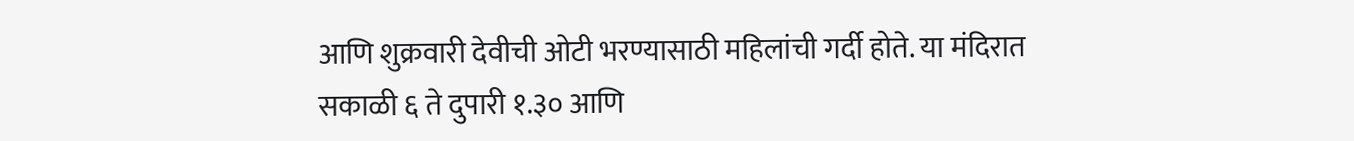आणि शुक्रवारी देवीची ओटी भरण्यासाठी महिलांची गर्दी होते. या मंदिरात सकाळी ६ ते दुपारी १.३० आणि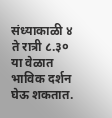संध्याकाळी ४ ते रात्री ८.३० या वेळात भाविक दर्शन घेऊ शकतात.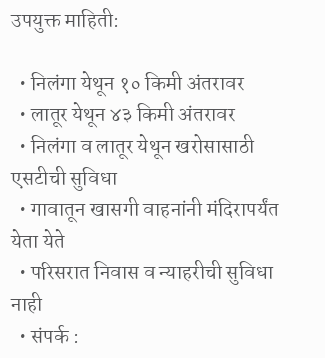उपयुक्त माहिती:

  • निलंगा येथून १० किमी अंतरावर
  • लातूर येथून ४३ किमी अंतरावर
  • निलंगा व लातूर येथून खरोसासाठी एसटीची सुविधा
  • गावातून खासगी वाहनांनी मंदिरापर्यंत येता येते
  • परिसरात निवास व न्याहरीची सुविधा नाही
  • संपर्क :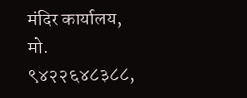मंदिर कार्यालय, मो. ९४२२६४८३८८,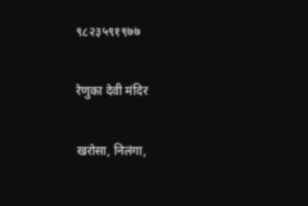९८२३५९१९७७

रेणुका देवी मंदिर

खरोसा, निलंगा,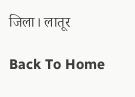जिला। लातूर

Back To Home